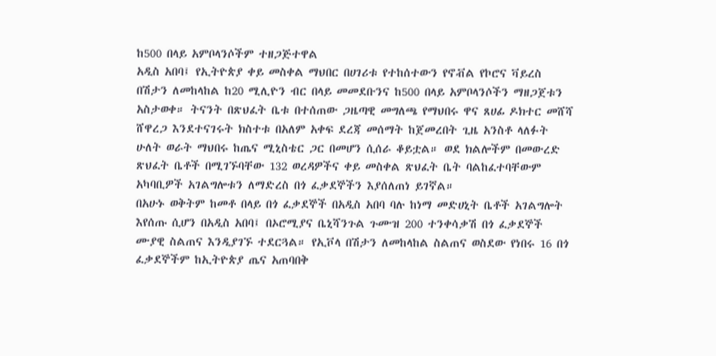ከ500 በላይ አምቦላንሶችም ተዘጋጅተዋል
አዲስ አበባ፤ የኢትዮጵያ ቀይ መስቀል ማህበር በሀገሪቱ የተከሰተውን የኖቭል የኮሮና ቫይረስ በሽታን ለመከላከል ከ20 ሚሊዮን ብር በላይ መመደቡንና ከ500 በላይ አምቦላንሶችን ማዘጋጀቱን አስታወቀ። ትናንት በጽህፈት ቤቱ በተሰጠው ጋዜጣዊ መግለጫ የማህበሩ ዋና ጸሀፊ ዶክተር መሸሻ ሸዋረጋ እንደተናገሩት ክስተቱ በአለም አቀፍ ደረጃ መሰማት ከጀመረበት ጊዜ አንስቶ ላለፉት ሁለት ወራት ማህበሩ ከጤና ሚኒስቴር ጋር በመሆን ሲሰራ ቆይቷል። ወደ ክልሎችም በመውረድ ጽህፈት ቤቶች በሚገኙባቸው 132 ወረዳዎችና ቀይ መስቀል ጽህፈት ቤት ባልከፈተባቸውም አካባቢዎች አገልግሎቱን ለማድረስ በጎ ፈቃደኞችን እያሰለጠነ ይገኛል።
በአሁኑ ወቅትም ከመቶ በላይ በጎ ፈቃደኞች በአዲስ አበባ ባሉ ከነማ መድሀኒት ቤቶች አገልግሎት እየሰጡ ሲሆን በአዲስ አበባ፤ በኦሮሚያና ቤኒሻንጉል ጉሙዝ 200 ተንቀሳቃሽ በጎ ፈቃደኞች ሙያዊ ስልጠና እንዲያገኙ ተደርጓል። የኢቮላ በሽታን ለመከላከል ስልጠና ወስደው የነበሩ 16 በጎ ፈቃደኞችም ከኢትዮጵያ ጤና አጠባበቅ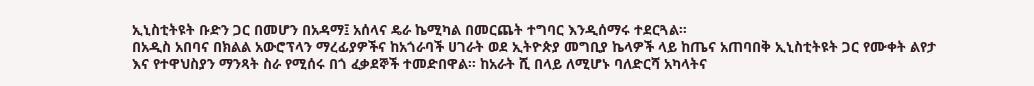ኢኒስቲትዩት ቡድን ጋር በመሆን በአዳማ፤ አሰላና ዴራ ኬሚካል በመርጨት ተግባር እንዲሰማሩ ተደርጓል።
በአዲስ አበባና በክልል አውሮፕላን ማረፊያዎችና ከአጎራባች ሀገራት ወደ ኢትዮጵያ መግቢያ ኬላዎች ላይ ከጤና አጠባበቅ ኢኒስቲትዩት ጋር የሙቀት ልየታ እና የተዋህስያን ማንጻት ስራ የሚሰሩ በጎ ፈቃደኞች ተመድበዋል። ከአራት ሺ በላይ ለሚሆኑ ባለድርሻ አካላትና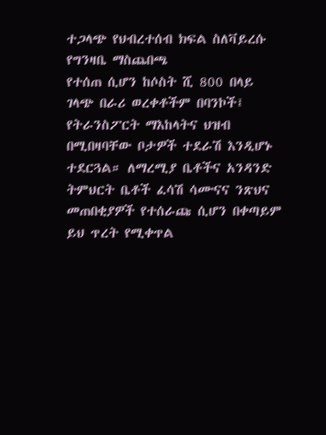ተጋላጭ የህብረተሰብ ክፍል ስለቫይረሱ የግንዛቤ ማስጨበጫ
የተሰጠ ሲሆን ከሶስት ሺ 800 በላይ ገላጭ በራሪ ወረቀቶችም በባንኮች፤ የትራንስፖርት ማእከላትና ህዝብ በሚበዛባቸው ቦታዎች ተደራሽ እንዲሆኑ ተደርጓል። ለማረሚያ ቤቶችና አንዳንድ ትምህርት ቤቶች ፈሳሽ ሳሙናና ንጽህና መጠበቂያዎች የተሰራጩ ሲሆን በቀጣይም ይህ ጥረት የሚቀጥል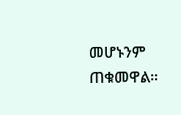መሆኑንም ጠቁመዋል።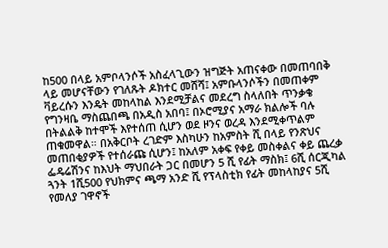ከ500 በላይ አምቦላንሶች አስፈላጊውን ዝግጅት አጠናቀው በመጠባበቅ ላይ መሆናቸውን የገለጹት ዶክተር መሸሻ፤ አምቡላንሶችን በመጠቀም ቫይረሱን እንዴት መከላከል እንደሚቻልና መደረግ ስላለበት ጥንቃቄ የግንዛቤ ማስጨበጫ በአዲስ አበባ፤ በኦሮሚያና አማራ ክልሎች ባሉ በትልልቅ ከተሞች እየተሰጠ ሲሆን ወደ ዞንና ወረዳ እንደሚቀጥልም ጠቁመዋል። በአቅርቦት ረገድም እስካሁን ከአምስት ሺ በላይ የንጽህና መጠበቂያዎች የተሰራጩ ሲሆን፤ ከአለም አቀፍ የቀይ መስቀልና ቀይ ጨረቃ ፌዴሬሽንና ከእህት ማህበራት ጋር በመሆን 5 ሺ የፊት ማስክ፤ 6ሺ ሰርጂካል ጓንት 1ሺ500 የህክምና ጫማ አንድ ሺ የፕላስቲክ የፊት መከላከያና 5ሺ የመለያ ገዋኖች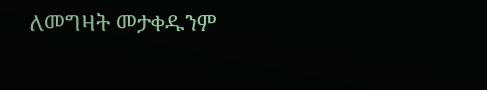ለመግዛት መታቀዱንም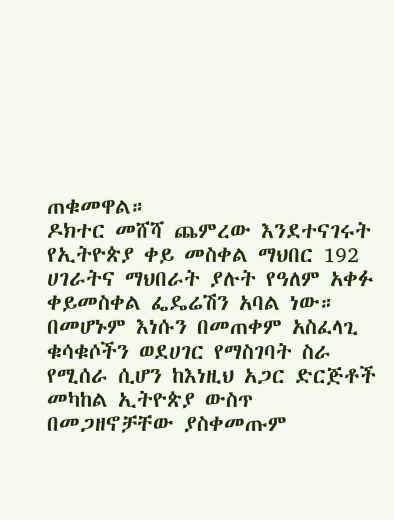ጠቁመዋል።
ዶክተር መሸሻ ጨምረው እንደተናገሩት የኢትዮጵያ ቀይ መስቀል ማህበር 192 ሀገራትና ማህበራት ያሉት የዓለም አቀፉ ቀይመስቀል ፌዴሬሽን አባል ነው። በመሆኑም እነሱን በመጠቀም አስፈላጊ ቁሳቁሶችን ወደሀገር የማስገባት ስራ የሚሰራ ሲሆን ከእነዚህ አጋር ድርጅቶች መካከል ኢትዮጵያ ውስጥ በመጋዘኖቻቸው ያስቀመጡም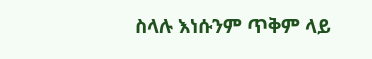ስላሉ እነሱንም ጥቅም ላይ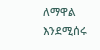ለማዋል እንደሚሰሩ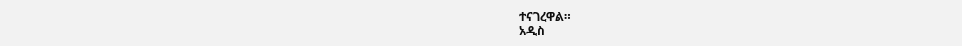ተናገረዋል።
አዲስ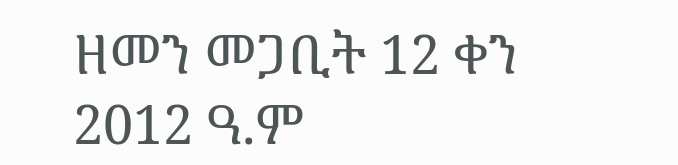ዘመን መጋቢት 12 ቀን 2012 ዓ.ም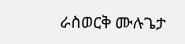ራስወርቅ ሙሉጌታ